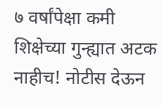७ वर्षांपेक्षा कमी शिक्षेच्या गुन्ह्यात अटक नाहीच! नोटीस देऊन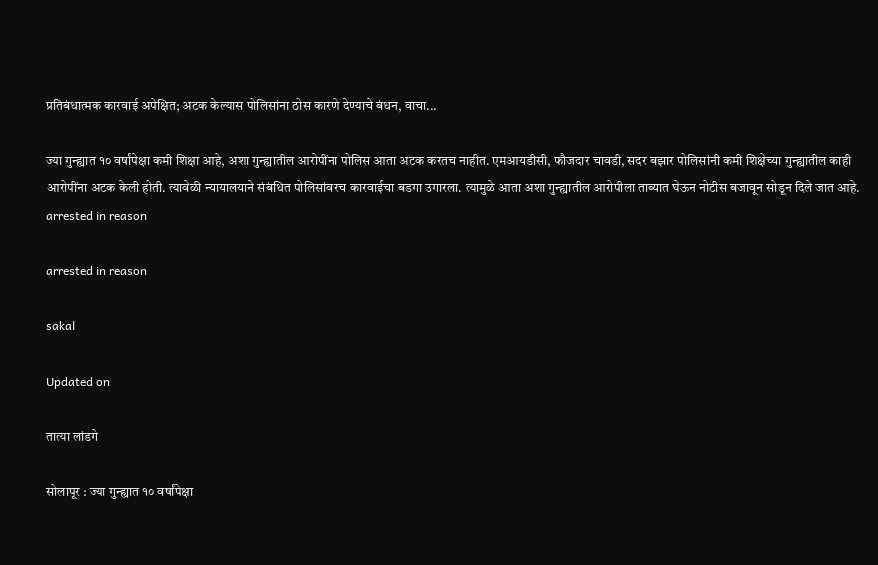प्रतिबंधात्मक कारवाई अपेक्षित; अटक केल्यास पोलिसांना ठोस कारणे देण्याचे बंधन, वाचा...

ज्या गुन्ह्यात १० वर्षांपेक्षा कमी शिक्षा आहे, अशा गुन्ह्यातील आरोपींना पोलिस आता अटक करतच नाहीत. एमआयडीसी, फौजदार चावडी, सदर बझार पोलिसांनी कमी शिक्षेच्या गुन्ह्यातील काही आरोपींना अटक केली होती. त्यावेळी न्यायालयाने संबंधित पोलिसांवरच कारवाईचा बडगा उगारला. त्यामुळे आता अशा गुन्ह्यातील आरोपीला ताब्यात घेऊन नोटीस बजावून सोडून दिले जात आहे.
arrested in reason

arrested in reason

sakal

Updated on

तात्या लांडगे

सोलापूर : ज्या गुन्ह्यात १० वर्षांपेक्षा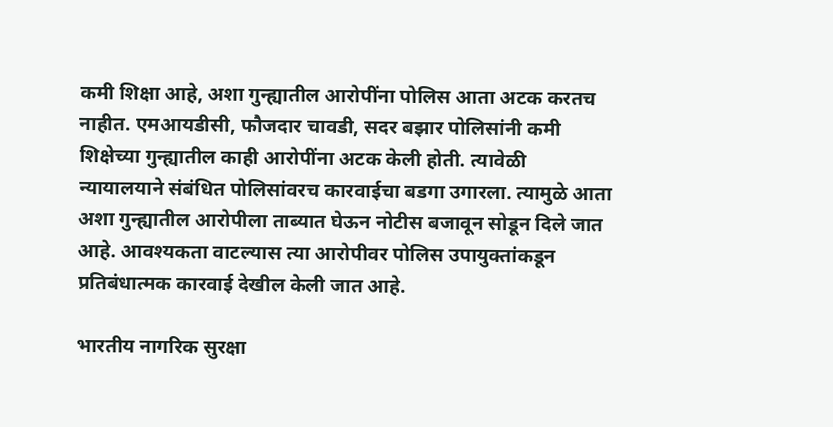कमी शिक्षा आहे, अशा गुन्ह्यातील आरोपींना पोलिस आता अटक करतच नाहीत. एमआयडीसी, फौजदार चावडी, सदर बझार पोलिसांनी कमी शिक्षेच्या गुन्ह्यातील काही आरोपींना अटक केली होती. त्यावेळी न्यायालयाने संबंधित पोलिसांवरच कारवाईचा बडगा उगारला. त्यामुळे आता अशा गुन्ह्यातील आरोपीला ताब्यात घेऊन नोटीस बजावून सोडून दिले जात आहे. आवश्यकता वाटल्यास त्या आरोपीवर पोलिस उपायुक्तांकडून प्रतिबंधात्मक कारवाई देखील केली जात आहे.

भारतीय नागरिक सुरक्षा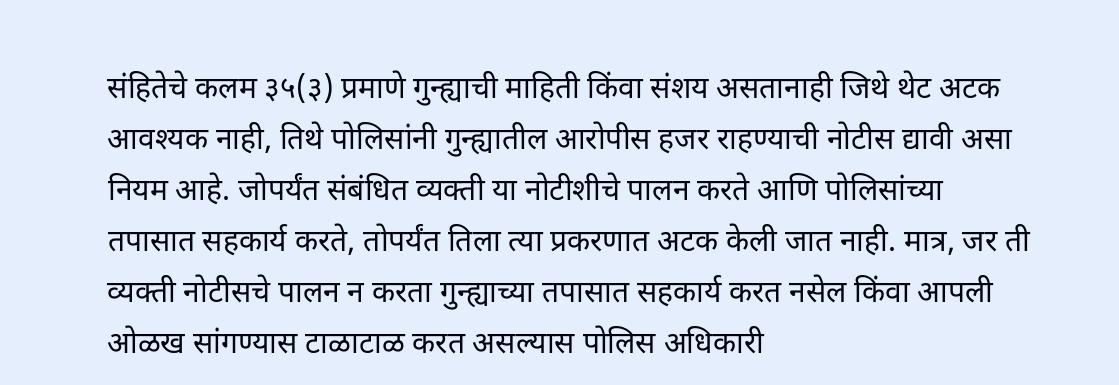संहितेचे कलम ३५(३) प्रमाणे गुन्ह्याची माहिती किंवा संशय असतानाही जिथे थेट अटक आवश्यक नाही, तिथे पोलिसांनी गुन्ह्यातील आरोपीस हजर राहण्याची नोटीस द्यावी असा नियम आहे. जोपर्यंत संबंधित व्यक्ती या नोटीशीचे पालन करते आणि पोलिसांच्या तपासात सहकार्य करते, तोपर्यंत तिला त्या प्रकरणात अटक केली जात नाही. मात्र, जर ती व्यक्ती नोटीसचे पालन न करता गुन्ह्याच्या तपासात सहकार्य करत नसेल किंवा आपली ओळख सांगण्यास टाळाटाळ करत असल्यास पोलिस अधिकारी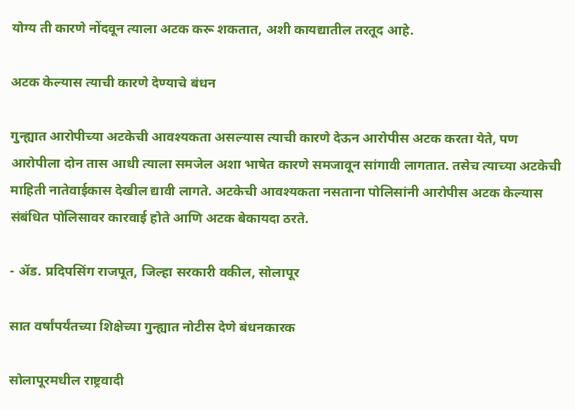योग्य ती कारणे नोंदवून त्याला अटक करू शकतात, अशी कायद्यातील तरतूद आहे.

अटक केल्यास त्याची कारणे देण्याचे बंधन

गुन्ह्यात आरोपीच्या अटकेची आवश्यकता असल्यास त्याची कारणे देऊन आरोपीस अटक करता येते, पण आरोपीला दोन तास आधी त्याला समजेल अशा भाषेत कारणे समजावून सांगावी लागतात. तसेच त्याच्या अटकेची माहिती नातेवाईकास देखील द्यावी लागते. अटकेची आवश्यकता नसताना पोलिसांनी आरोपीस अटक केल्यास संबंधित पोलिसावर कारवाई होते आणि अटक बेकायदा ठरते.

- ॲड. प्रदिपसिंग राजपूत, जिल्हा सरकारी वकील, सोलापूर

सात वर्षांपर्यंतच्या शिक्षेच्या गुन्ह्यात नोटीस देणे बंधनकारक

सोलापूरमधील राष्ट्रवादी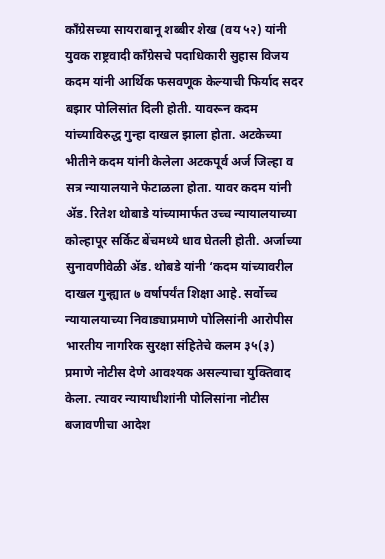काँग्रेसच्या सायराबानू शब्बीर शेख (वय ५२) यांनी युवक राष्ट्रवादी काँग्रेसचे पदाधिकारी सुहास विजय कदम यांनी आर्थिक फसवणूक केल्याची फिर्याद सदर बझार पोलिसांत दिली होती. यावरून कदम यांच्याविरुद्ध गुन्हा दाखल झाला होता. अटकेच्या भीतीने कदम यांनी केलेला अटकपूर्व अर्ज जिल्हा व सत्र न्यायालयाने फेटाळला होता. यावर कदम यांनी ॲड. रितेश थोबाडे यांच्यामार्फत उच्च न्यायालयाच्या कोल्हापूर सर्किट बेंचमध्ये धाव घेतली होती. अर्जाच्या सुनावणीवेळी ॲड. थोबडे यांनी ‘कदम यांच्यावरील दाखल गुन्ह्यात ७ वर्षापर्यंत शिक्षा आहे. सर्वोच्च न्यायालयाच्या निवाड्याप्रमाणे पोलिसांनी आरोपीस भारतीय नागरिक सुरक्षा संहितेचे कलम ३५(३) प्रमाणे नोटीस देणे आवश्यक असल्याचा युक्तिवाद केला. त्यावर न्यायाधीशांनी पोलिसांना नोटीस बजावणीचा आदेश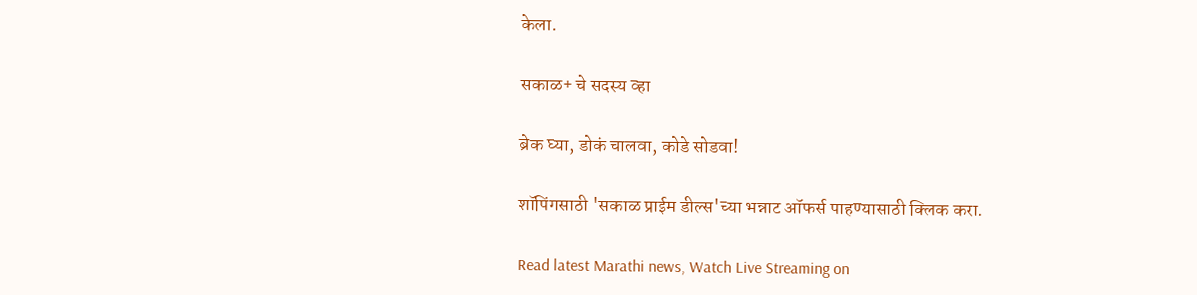केला.

सकाळ+ चे सदस्य व्हा

ब्रेक घ्या, डोकं चालवा, कोडे सोडवा!

शॉपिंगसाठी 'सकाळ प्राईम डील्स'च्या भन्नाट ऑफर्स पाहण्यासाठी क्लिक करा.

Read latest Marathi news, Watch Live Streaming on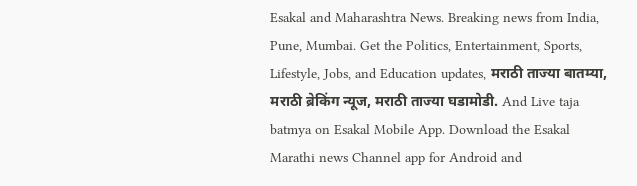Esakal and Maharashtra News. Breaking news from India, Pune, Mumbai. Get the Politics, Entertainment, Sports, Lifestyle, Jobs, and Education updates, मराठी ताज्या बातम्या, मराठी ब्रेकिंग न्यूज, मराठी ताज्या घडामोडी. And Live taja batmya on Esakal Mobile App. Download the Esakal Marathi news Channel app for Android and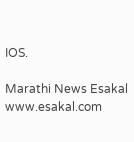IOS.

Marathi News Esakal
www.esakal.com